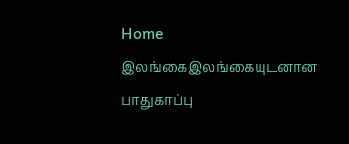Home இலங்கைஇலங்கையுடனான பாதுகாப்பு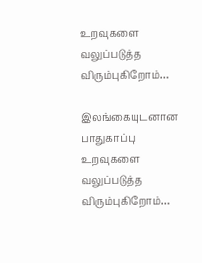உறவுகளை வலுப்படுத்த விரும்புகிறோம்…

இலங்கையுடனான பாதுகாப்பு உறவுகளை வலுப்படுத்த விரும்புகிறோம்…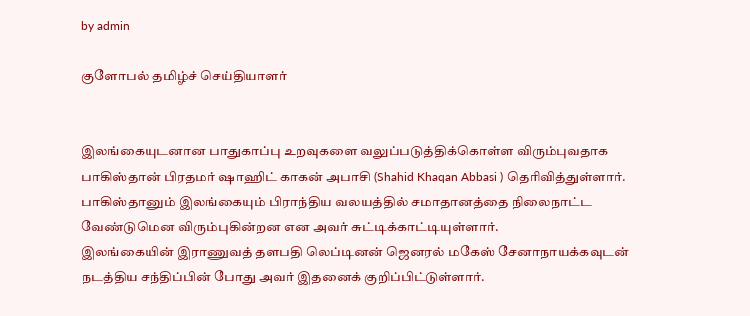by admin

குளோபல் தமிழ்ச் செய்தியாளர்


இலங்கையுடனான பாதுகாப்பு உறவுகளை வலுப்படுத்திக்கொள்ள விரும்புவதாக பாகிஸ்தான் பிரதமர் ஷாஹிட் காகன் அபாசி (Shahid Khaqan Abbasi ) தெரிவித்துள்ளார். பாகிஸ்தானும் இலங்கையும் பிராந்திய வலயத்தில் சமாதானத்தை நிலைநாட்ட வேண்டுமென விரும்புகின்றன என அவர் சுட்டிக்காட்டியுள்ளார்.
இலங்கையின் இராணுவத் தளபதி லெப்டினன் ஜெனரல் மகேஸ் சேனாநாயக்கவுடன் நடத்திய சந்திப்பின் போது அவர் இதனைக் குறிப்பிட்டுள்ளார்.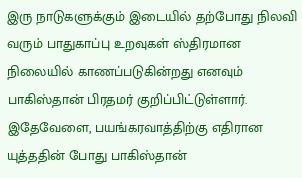இரு நாடுகளுக்கும் இடையில் தற்போது நிலவி வரும் பாதுகாப்பு உறவுகள் ஸ்திரமான நிலையில் காணப்படுகின்றது எனவும் பாகிஸ்தான் பிரதமர் குறிப்பிட்டுள்ளார்.
இதேவேளை, பயங்கரவாத்திற்கு எதிரான யுத்ததின் போது பாகிஸ்தான்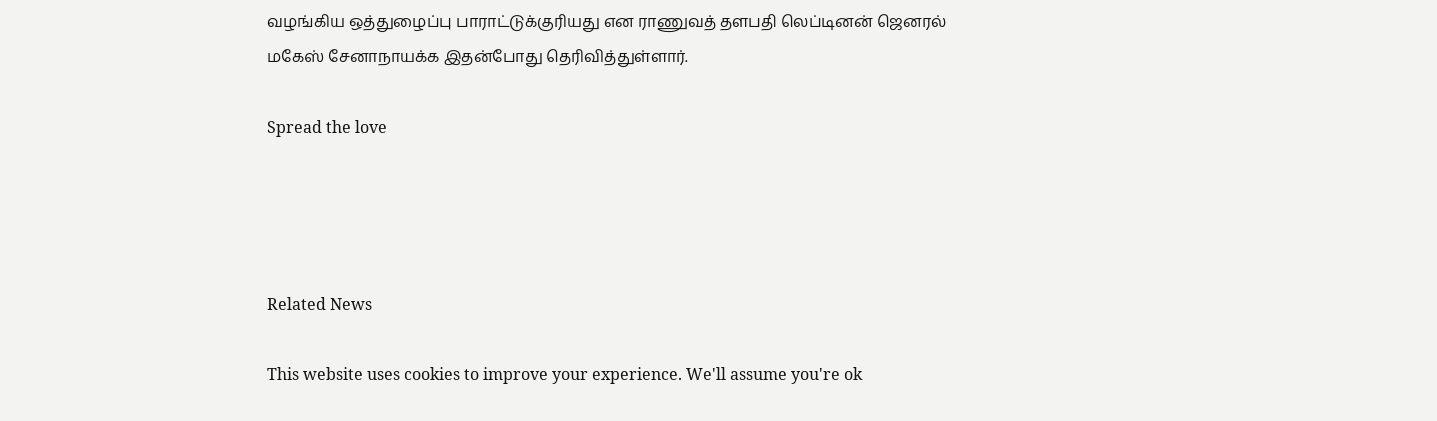வழங்கிய ஒத்துழைப்பு பாராட்டுக்குரியது என ராணுவத் தளபதி லெப்டினன் ஜெனரல் மகேஸ் சேனாநாயக்க இதன்போது தெரிவித்துள்ளார்.

Spread the love




Related News

This website uses cookies to improve your experience. We'll assume you're ok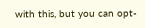with this, but you can opt-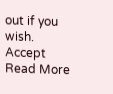out if you wish. Accept Read More